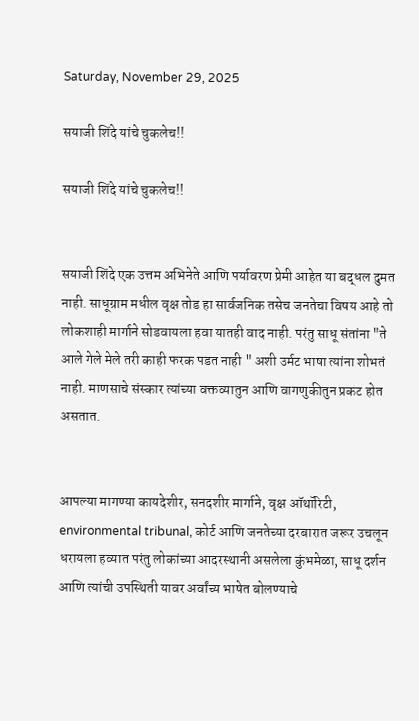Saturday, November 29, 2025

सयाजी शिंदे यांचे चुकलेच!!

सयाजी शिंदे यांचे चुकलेच!!


सयाजी शिंदे एक उत्तम अभिनेते आणि पर्यावरण प्रेमी आहेत या बद्धल दुमत नाही. साधूग्राम मधील वृक्ष तोड हा सार्वजनिक तसेच जनतेचा विषय आहे तो लोकशाही मार्गाने सोडवायला हवा यातही वाद नाही. परंतु साधू संतांना "ते आले गेले मेले तरी काही फरक पडत नाही " अशी उर्मट भाषा त्यांना शोभतं नाही. माणसाचे संस्कार त्यांच्या वक्तव्यातुन आणि वागणुकीतुन प्रकट होत असतात.


आपल्या मागण्या कायदेशीर, सनदशीर मार्गाने, वृक्ष ऑथॉरिटी, environmental tribunal, कोर्ट आणि जनतेच्या दरबारात जरूर उचलून धरायला हव्यात परंतु लोकांच्या आदरस्थानी असलेला कुंभमेळा, साधू दर्शन आणि त्यांची उपस्थिती यावर अर्वांच्य भाषेत बोलण्याचे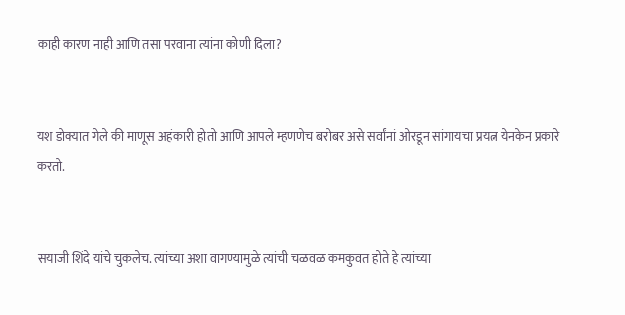काही कारण नाही आणि तसा परवाना त्यांना कोणी दिला?


यश डोक्यात गेले की माणूस अहंकारी होतो आणि आपले म्हणणेच बरोबर असे सर्वांनां ओरडून सांगायचा प्रयत्न येनकेन प्रकारे करतो.


सयाजी शिंदे यांचे चुकलेच. त्यांच्या अशा वागण्यामुळे त्यांची चळवळ कमकुवत होते हे त्यांच्या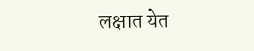लक्षात येत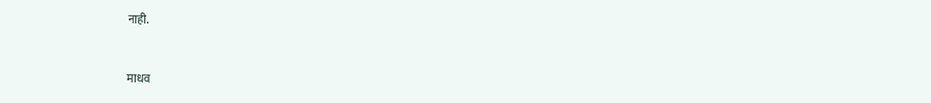नाही.


माधव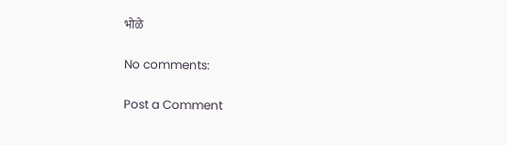भोळे

No comments:

Post a Comment